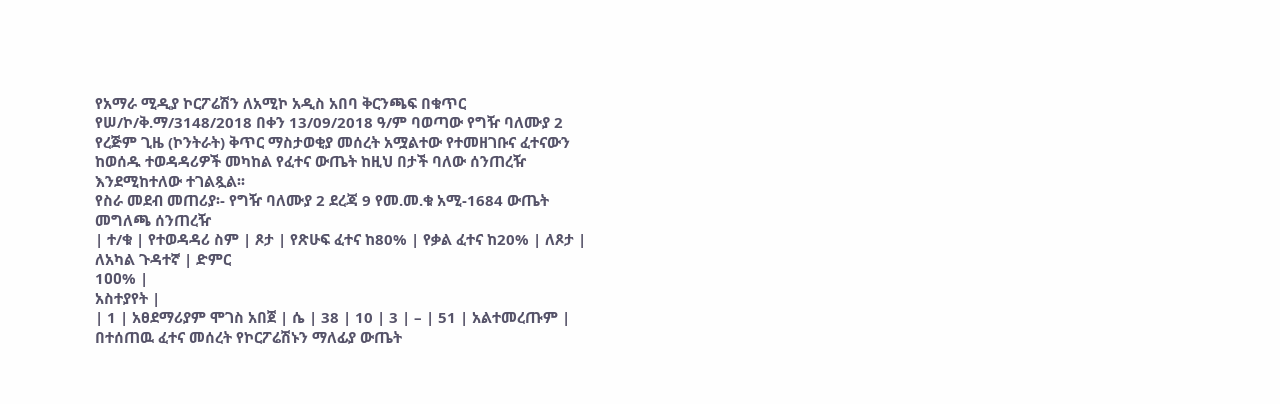የአማራ ሚዲያ ኮርፖሬሽን ለአሚኮ አዲስ አበባ ቅርንጫፍ በቁጥር የሠ/ኮ/ቅ.ማ/3148/2018 በቀን 13/09/2018 ዓ/ም ባወጣው የግዥ ባለሙያ 2 የረጅም ጊዜ (ኮንትራት) ቅጥር ማስታወቂያ መሰረት አሟልተው የተመዘገቡና ፈተናውን ከወሰዱ ተወዳዳሪዎች መካከል የፈተና ውጤት ከዚህ በታች ባለው ሰንጠረዥ እንደሚከተለው ተገልጿል፡፡
የስራ መደብ መጠሪያ፡- የግዥ ባለሙያ 2 ደረጃ 9 የመ.መ.ቁ አሚ-1684 ውጤት መግለጫ ሰንጠረዥ
| ተ/ቁ | የተወዳዳሪ ስም | ጾታ | የጽሁፍ ፈተና ከ80% | የቃል ፈተና ከ20% | ለጾታ | ለአካል ጉዳተኛ | ድምር
1ዐዐ% |
አስተያየት |
| 1 | አፀደማሪያም ሞገስ አበጀ | ሴ | 38 | 10 | 3 | – | 51 | አልተመረጡም |
በተሰጠዉ ፈተና መሰረት የኮርፖሬሽኑን ማለፊያ ውጤት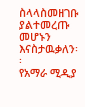ስላላስመዘገቡ ያልተመረጡ መሆኑን እናስታዉቃለን፡፡
የአማራ ሚዲያ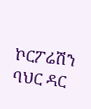ኮርፖሬሽን
ባህር ዳር